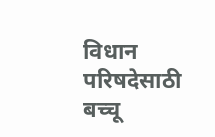विधान परिषदेसाठी बच्चू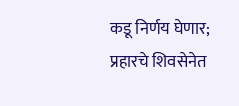कडू निर्णय घेणार; प्रहारचे शिवसेनेत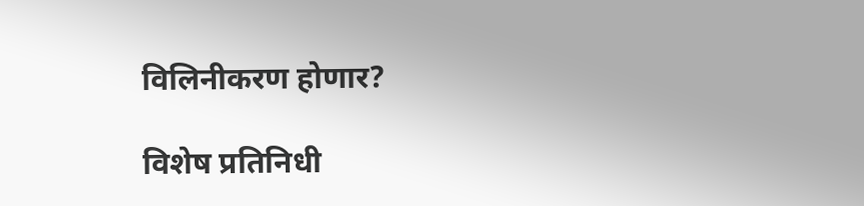विलिनीकरण होणार?

विशेष प्रतिनिधी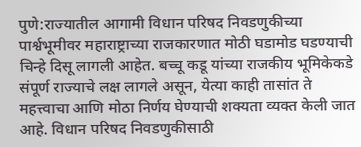पुणे:राज्यातील आगामी विधान परिषद निवडणुकीच्या पार्श्वभूमीवर महाराष्ट्राच्या राजकारणात मोठी घडामोड घडण्याची चिन्हे दिसू लागली आहेत. बच्चू कडू यांच्या राजकीय भूमिकेकडे संपूर्ण राज्याचे लक्ष लागले असून, येत्या काही तासांत ते महत्त्वाचा आणि मोठा निर्णय घेण्याची शक्यता व्यक्त केली जात आहे. विधान परिषद निवडणुकीसाठी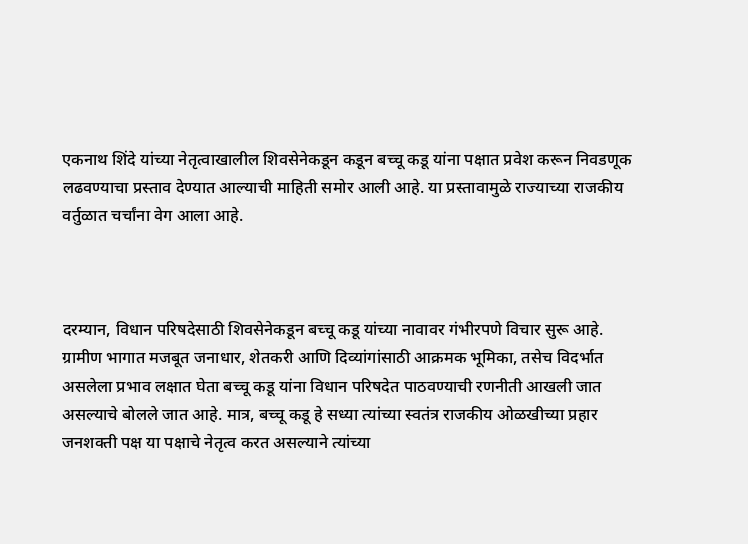एकनाथ शिंदे यांच्या नेतृत्वाखालील शिवसेनेकडून कडून बच्चू कडू यांना पक्षात प्रवेश करून निवडणूक लढवण्याचा प्रस्ताव देण्यात आल्याची माहिती समोर आली आहे. या प्रस्तावामुळे राज्याच्या राजकीय वर्तुळात चर्चांना वेग आला आहे.



दरम्यान, विधान परिषदेसाठी शिवसेनेकडून बच्चू कडू यांच्या नावावर गंभीरपणे विचार सुरू आहे. ग्रामीण भागात मजबूत जनाधार, शेतकरी आणि दिव्यांगांसाठी आक्रमक भूमिका, तसेच विदर्भात असलेला प्रभाव लक्षात घेता बच्चू कडू यांना विधान परिषदेत पाठवण्याची रणनीती आखली जात असल्याचे बोलले जात आहे. मात्र, बच्चू कडू हे सध्या त्यांच्या स्वतंत्र राजकीय ओळखीच्या प्रहार जनशक्ती पक्ष या पक्षाचे नेतृत्व करत असल्याने त्यांच्या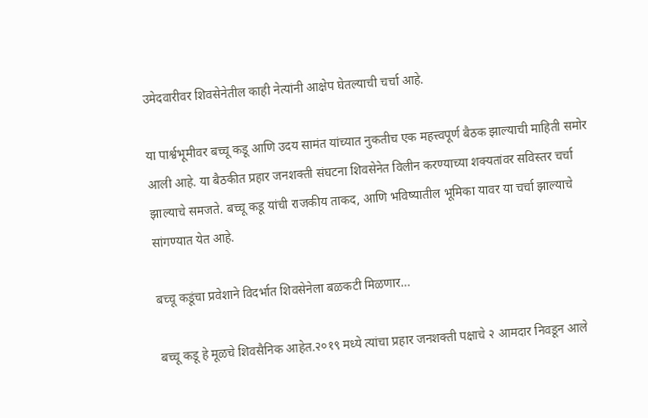उमेदवारीवर शिवसेनेतील काही नेत्यांनी आक्षेप घेतल्याची चर्चा आहे.

या पार्श्वभूमीवर बच्चू कडू आणि उदय सामंत यांच्यात नुकतीच एक महत्त्वपूर्ण बैठक झाल्याची माहिती समोर आली आहे. या बैठकीत प्रहार जनशक्ती संघटना शिवसेनेत विलीन करण्याच्या शक्यतांवर सविस्तर चर्चा झाल्याचे समजते. बच्चू कडू यांची राजकीय ताकद, आणि भविष्यातील भूमिका यावर या चर्चा झाल्याचे सांगण्यात येत आहे.

बच्चू कडूंचा प्रवेशाने विदर्भात शिवसेनेला बळकटी मिळणार…

बच्चू कडू हे मूळचे शिवसैनिक आहेत.२०१९ मध्ये त्यांचा प्रहार जनशक्ती पक्षाचे २ आमदार निवडून आले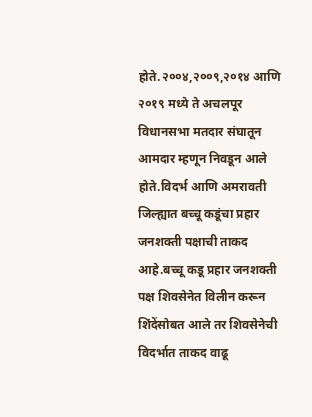होते.२००४,२००९,२०१४ आणि २०१९ मध्ये ते अचलपूर विधानसभा मतदार संघातून आमदार म्हणून निवडून आले होते.विदर्भ आणि अमरावती जिल्ह्यात बच्चू कडूंचा प्रहार जनशक्ती पक्षाची ताकद आहे.बच्चू कडू प्रहार जनशक्ती पक्ष शिवसेनेत विलीन करून शिंदेंसोबत आले तर शिवसेनेची विदर्भात ताकद वाढू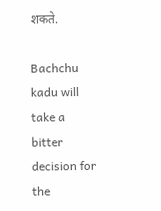शकते.

Bachchu kadu will take a bitter decision for the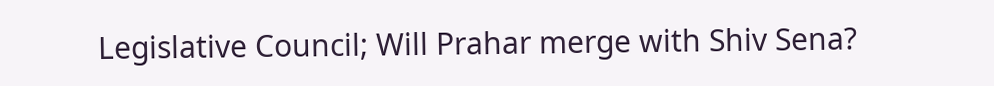Legislative Council; Will Prahar merge with Shiv Sena?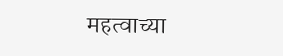महत्वाच्या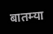बातम्या